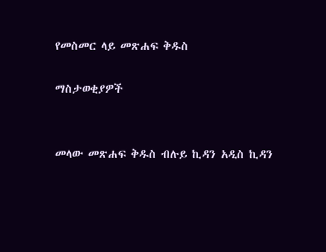የመስመር ላይ መጽሐፍ ቅዱስ

ማስታወቂያዎች


መላው መጽሐፍ ቅዱስ ብሉይ ኪዳን አዲስ ኪዳን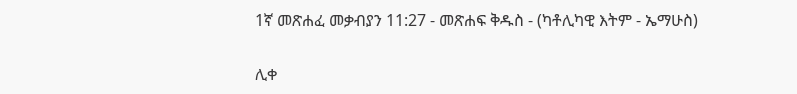1ኛ መጽሐፈ መቃብያን 11:27 - መጽሐፍ ቅዱስ - (ካቶሊካዊ እትም - ኤማሁስ)

ሊቀ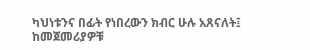ካህነቱንና በፊት የነበረውን ክብር ሁሉ አጸናለት፤ ከመጀመሪያዎቹ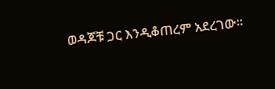ወዳጆቹ ጋር እንዲቆጠረም አደረገው።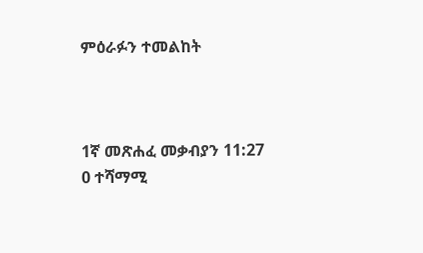ምዕራፉን ተመልከት



1ኛ መጽሐፈ መቃብያን 11:27
0 ተሻማሚ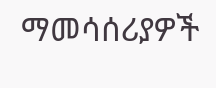ማመሳሰሪያዎች